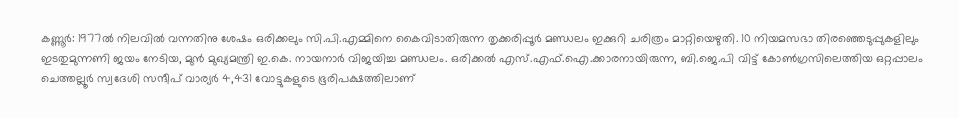കണ്ണൂർ: 1977ൽ നിലവിൽ വന്നതിനു ശേഷം ഒരിക്കലും സി.പി.എമ്മിനെ കൈവിടാതിരുന്ന തൃക്കരിപ്പൂർ മണ്ഡലം ഇക്കുറി ചരിത്രം മാറ്റിയെഴുതി. 10 നിയമസഭാ തിരഞ്ഞെടുപ്പുകളിലും ഇടതുമുന്നണി ജയം നേടിയ, മുൻ മുഖ്യമന്ത്രി ഇ.കെ. നായനാർ വിജയിച്ച മണ്ഡലം. ഒരിക്കൽ എസ്.എഫ്.ഐ.ക്കാരനായിരുന്ന, ബി.ജെ.പി വിട്ട് കോൺഗ്രസിലെത്തിയ ഒറ്റപ്പാലം ചെത്തല്ലൂർ സ്വദേശി സന്ദീപ് വാര്യർ 4,431 വോട്ടുകളുടെ ഭൂരിപക്ഷത്തിലാണ്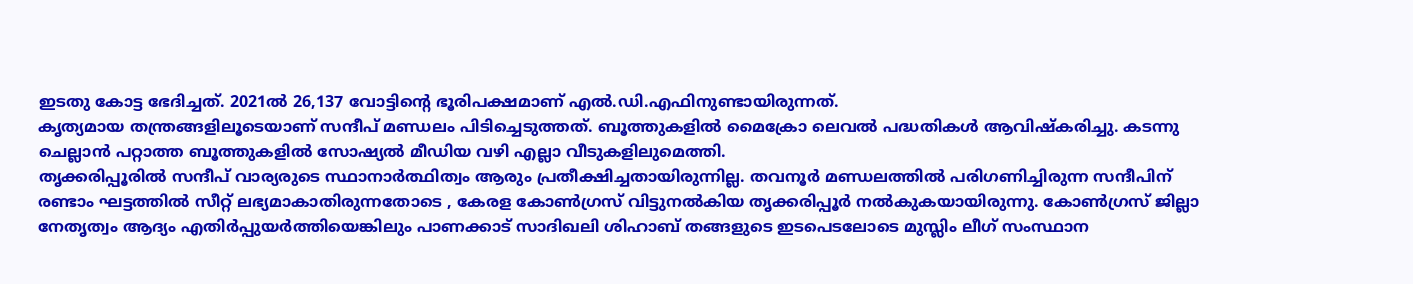ഇടതു കോട്ട ഭേദിച്ചത്. 2021ൽ 26,137 വോട്ടിന്റെ ഭൂരിപക്ഷമാണ് എൽ.ഡി.എഫിനുണ്ടായിരുന്നത്.
കൃത്യമായ തന്ത്രങ്ങളിലൂടെയാണ് സന്ദീപ് മണ്ഡലം പിടിച്ചെടുത്തത്. ബൂത്തുകളിൽ മൈക്രോ ലെവൽ പദ്ധതികൾ ആവിഷ്കരിച്ചു. കടന്നു ചെല്ലാൻ പറ്റാത്ത ബൂത്തുകളിൽ സോഷ്യൽ മീഡിയ വഴി എല്ലാ വീടുകളിലുമെത്തി.
തൃക്കരിപ്പൂരിൽ സന്ദീപ് വാര്യരുടെ സ്ഥാനാർത്ഥിത്വം ആരും പ്രതീക്ഷിച്ചതായിരുന്നില്ല. തവനൂർ മണ്ഡലത്തിൽ പരിഗണിച്ചിരുന്ന സന്ദീപിന് രണ്ടാം ഘട്ടത്തിൽ സീറ്റ് ലഭ്യമാകാതിരുന്നതോടെ , കേരള കോൺഗ്രസ് വിട്ടുനൽകിയ തൃക്കരിപ്പൂർ നൽകുകയായിരുന്നു. കോൺഗ്രസ് ജില്ലാ നേതൃത്വം ആദ്യം എതിർപ്പുയർത്തിയെങ്കിലും പാണക്കാട് സാദിഖലി ശിഹാബ് തങ്ങളുടെ ഇടപെടലോടെ മുസ്ലിം ലീഗ് സംസ്ഥാന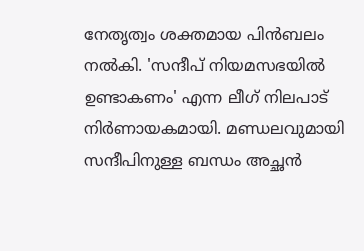നേതൃത്വം ശക്തമായ പിൻബലം നൽകി. 'സന്ദീപ് നിയമസഭയിൽ ഉണ്ടാകണം' എന്ന ലീഗ് നിലപാട് നിർണായകമായി. മണ്ഡലവുമായി സന്ദീപിനുള്ള ബന്ധം അച്ഛൻ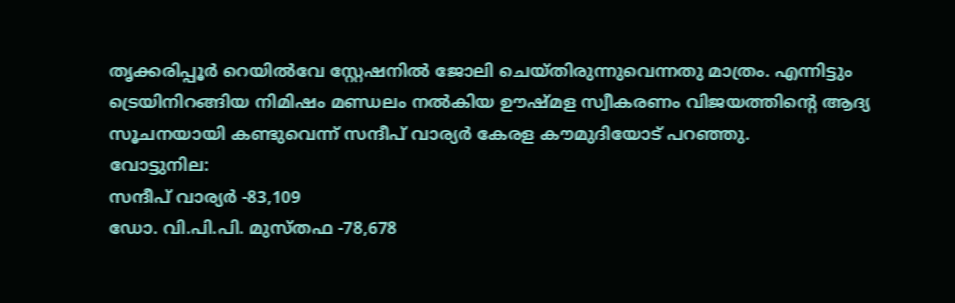തൃക്കരിപ്പൂർ റെയിൽവേ സ്റ്റേഷനിൽ ജോലി ചെയ്തിരുന്നുവെന്നതു മാത്രം. എന്നിട്ടും ട്രെയിനിറങ്ങിയ നിമിഷം മണ്ഡലം നൽകിയ ഊഷ്മള സ്വീകരണം വിജയത്തിന്റെ ആദ്യ സൂചനയായി കണ്ടുവെന്ന് സന്ദീപ് വാര്യർ കേരള കൗമുദിയോട് പറഞ്ഞു.
വോട്ടുനില:
സന്ദീപ് വാര്യർ -83,109
ഡോ. വി.പി.പി. മുസ്തഫ -78,678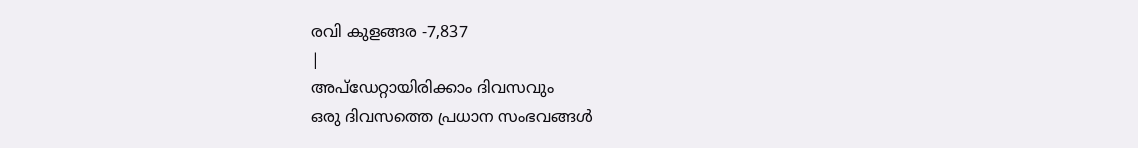രവി കുളങ്ങര -7,837
|
അപ്ഡേറ്റായിരിക്കാം ദിവസവും
ഒരു ദിവസത്തെ പ്രധാന സംഭവങ്ങൾ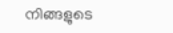നിങ്ങളുടെ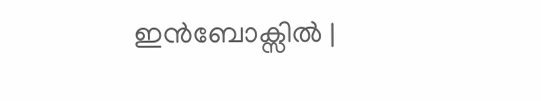ഇൻബോക്സിൽ |